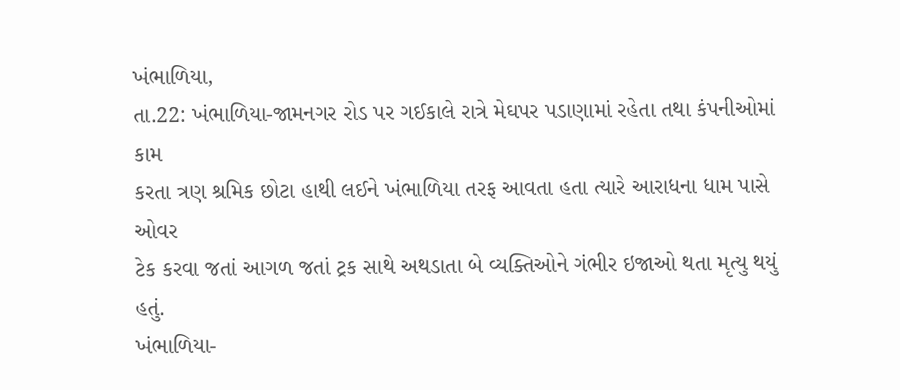ખંભાળિયા,
તા.22: ખંભાળિયા-જામનગર રોડ પર ગઈકાલે રાત્રે મેઘપર પડાણામાં રહેતા તથા કંપનીઓમાં કામ
કરતા ત્રણ શ્રમિક છોટા હાથી લઈને ખંભાળિયા તરફ આવતા હતા ત્યારે આરાધના ધામ પાસે ઓવર
ટેક કરવા જતાં આગળ જતાં ટ્રક સાથે અથડાતા બે વ્યક્તિઓને ગંભીર ઇજાઓ થતા મૃત્યુ થયું
હતું.
ખંભાળિયા-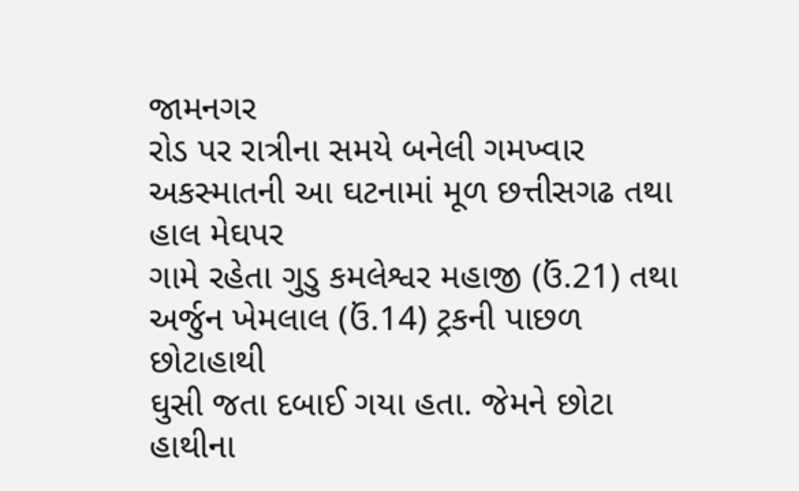જામનગર
રોડ પર રાત્રીના સમયે બનેલી ગમખ્વાર અકસ્માતની આ ઘટનામાં મૂળ છત્તીસગઢ તથા હાલ મેઘપર
ગામે રહેતા ગુડુ કમલેશ્વર મહાજી (ઉં.21) તથા અર્જુન ખેમલાલ (ઉં.14) ટ્રકની પાછળ છોટાહાથી
ઘુસી જતા દબાઈ ગયા હતા. જેમને છોટા હાથીના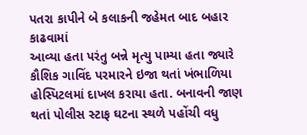પતરા કાપીને બે કલાકની જહેમત બાદ બહાર કાઢવામાં
આવ્યા હતા પરંતુ બન્ને મૃત્યુ પામ્યા હતા જ્યારે કૌશિક ગાવિંદ પરમારને ઇજા થતાં ખંભાળિયા
હોસ્પિટલમાં દાખલ કરાયા હતા. બનાવની જાણ થતાં પોલીસ સ્ટાફ ઘટના સ્થળે પહોંચી વધુ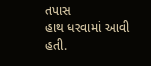તપાસ
હાથ ધરવામાં આવી હતી.